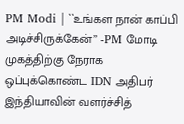PM Modi | ``உங்கள நான் காப்பி அடிச்சிருக்கேன்’’ -PM மோடி முகத்திற்கு நேராக ஒப்புக்கொண்ட IDN அதிபர்
இந்தியாவின் வளர்ச்சித்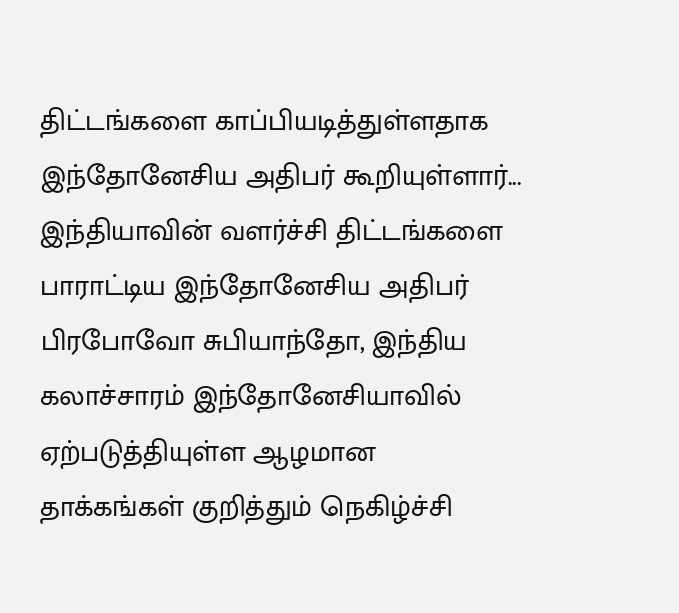திட்டங்களை காப்பியடித்துள்ளதாக இந்தோனேசிய அதிபர் கூறியுள்ளார்... இந்தியாவின் வளர்ச்சி திட்டங்களை பாராட்டிய இந்தோனேசிய அதிபர் பிரபோவோ சுபியாந்தோ, இந்திய கலாச்சாரம் இந்தோனேசியாவில் ஏற்படுத்தியுள்ள ஆழமான தாக்கங்கள் குறித்தும் நெகிழ்ச்சி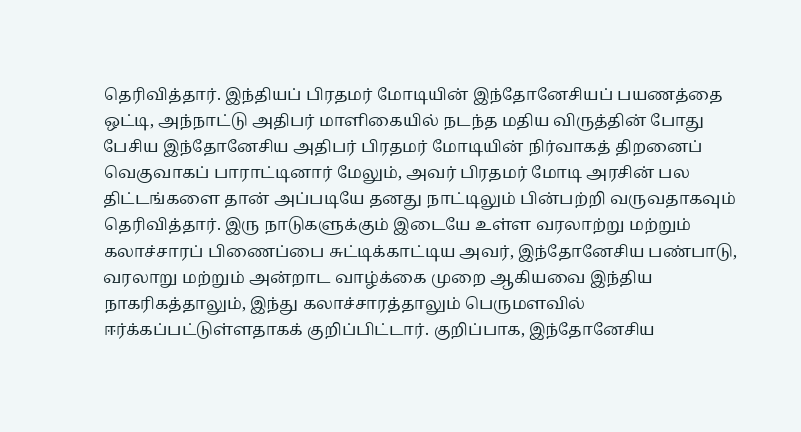தெரிவித்தார். இந்தியப் பிரதமர் மோடியின் இந்தோனேசியப் பயணத்தை ஒட்டி, அந்நாட்டு அதிபர் மாளிகையில் நடந்த மதிய விருத்தின் போது பேசிய இந்தோனேசிய அதிபர் பிரதமர் மோடியின் நிர்வாகத் திறனைப் வெகுவாகப் பாராட்டினார் மேலும், அவர் பிரதமர் மோடி அரசின் பல திட்டங்களை தான் அப்படியே தனது நாட்டிலும் பின்பற்றி வருவதாகவும் தெரிவித்தார். இரு நாடுகளுக்கும் இடையே உள்ள வரலாற்று மற்றும் கலாச்சாரப் பிணைப்பை சுட்டிக்காட்டிய அவர், இந்தோனேசிய பண்பாடு, வரலாறு மற்றும் அன்றாட வாழ்க்கை முறை ஆகியவை இந்திய நாகரிகத்தாலும், இந்து கலாச்சாரத்தாலும் பெருமளவில் ஈர்க்கப்பட்டுள்ளதாகக் குறிப்பிட்டார். குறிப்பாக, இந்தோனேசிய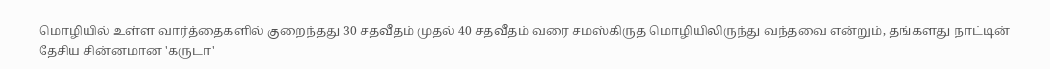மொழியில் உள்ள வார்த்தைகளில் குறைந்தது 30 சதவீதம் முதல் 40 சதவீதம் வரை சமஸ்கிருத மொழியிலிருந்து வந்தவை என்றும், தங்களது நாட்டின் தேசிய சின்னமான 'கருடா'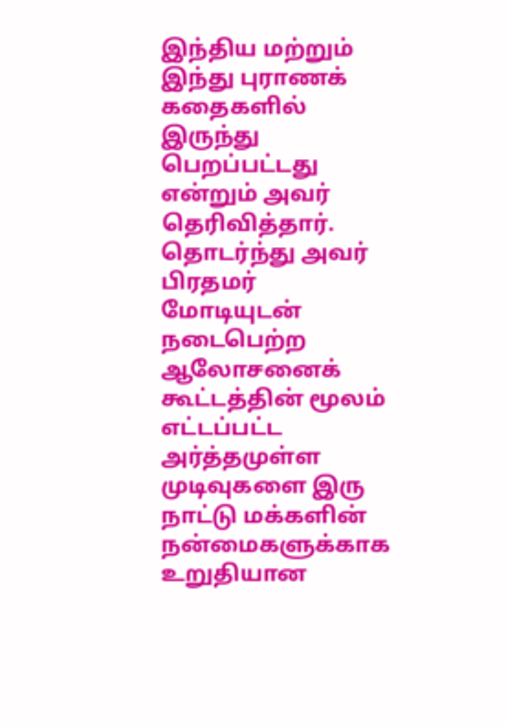இந்திய மற்றும் இந்து புராணக் கதைகளில் இருந்து பெறப்பட்டது என்றும் அவர் தெரிவித்தார். தொடர்ந்து அவர் பிரதமர் மோடியுடன் நடைபெற்ற ஆலோசனைக் கூட்டத்தின் மூலம் எட்டப்பட்ட அர்த்தமுள்ள முடிவுகளை இரு நாட்டு மக்களின் நன்மைகளுக்காக உறுதியான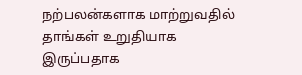நற்பலன்களாக மாற்றுவதில் தாங்கள் உறுதியாக இருப்பதாக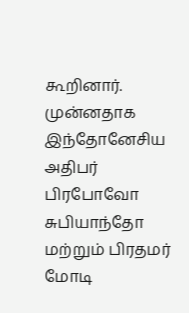கூறினார். முன்னதாக இந்தோனேசிய அதிபர் பிரபோவோ சுபியாந்தோ மற்றும் பிரதமர் மோடி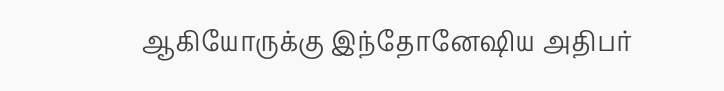ஆகியோருக்கு இந்தோனேஷிய அதிபர்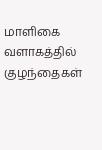மாளிகை வளாகத்தில் குழந்தைகள்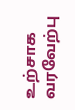உற்சாக வரவேற்பு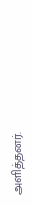அளித்தனர்.